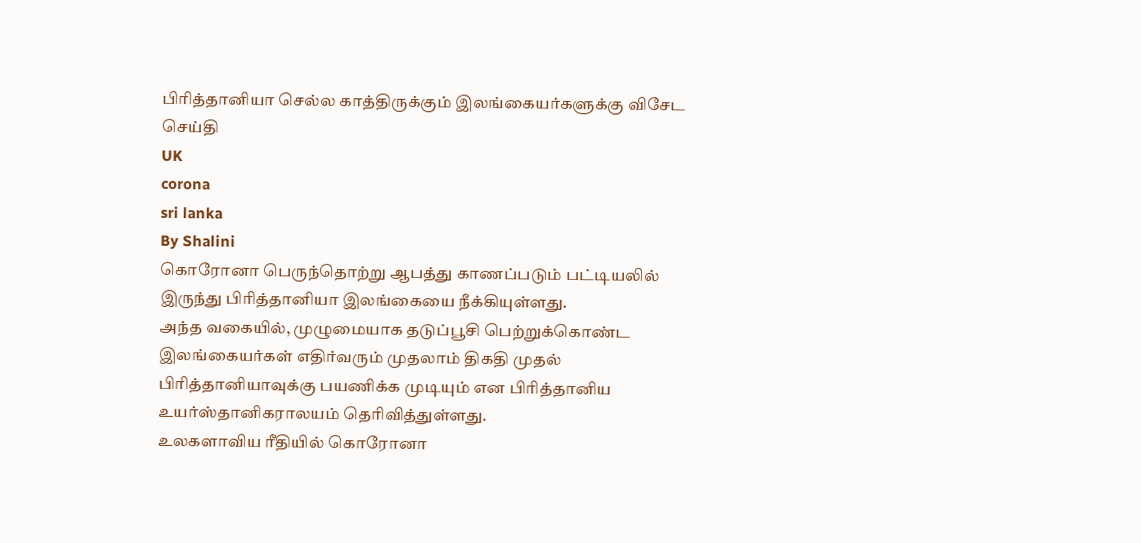பிரித்தானியா செல்ல காத்திருக்கும் இலங்கையர்களுக்கு விசேட செய்தி
UK
corona
sri lanka
By Shalini
கொரோனா பெருந்தொற்று ஆபத்து காணப்படும் பட்டியலில் இருந்து பிரித்தானியா இலங்கையை நீக்கியுள்ளது.
அந்த வகையில், முழுமையாக தடுப்பூசி பெற்றுக்கொண்ட இலங்கையர்கள் எதிர்வரும் முதலாம் திகதி முதல் பிரித்தானியாவுக்கு பயணிக்க முடியும் என பிரித்தானிய உயர்ஸ்தானிகராலயம் தெரிவித்துள்ளது.
உலகளாவிய ரீதியில் கொரோனா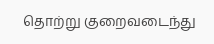தொற்று குறைவடைந்து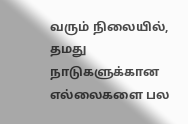வரும் நிலையில், தமது நாடுகளுக்கான எல்லைகளை பல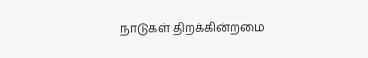நாடுகள் திறக்கின்றமை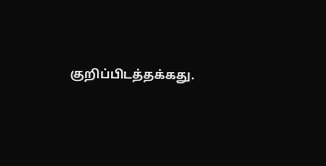குறிப்பிடத்தக்கது.